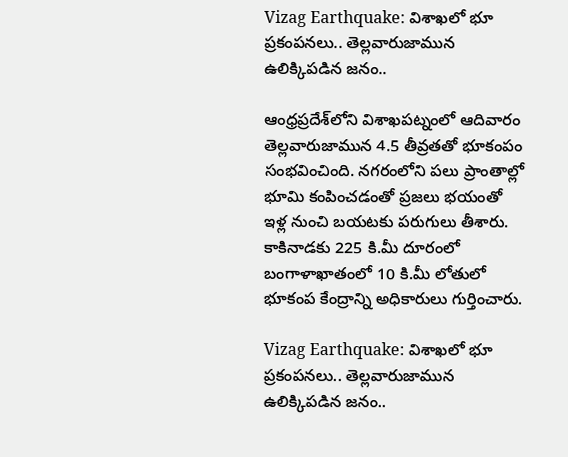Vizag Earthquake: విశాఖలో భూ ప్రకంపనలు.. తెల్లవారుజామున ఉలిక్కిపడిన జనం..

ఆంధ్రప్రదేశ్‌లోని విశాఖపట్నంలో ఆదివారం తెల్లవారుజామున 4.5 తీవ్రతతో భూకంపం సంభవించింది. నగరంలోని పలు ప్రాంతాల్లో భూమి కంపించడంతో ప్రజలు భయంతో ఇళ్ల నుంచి బయటకు పరుగులు తీశారు. కాకినాడకు 225 కి.మీ దూరంలో బంగాళాఖాతంలో 10 కి.మీ లోతులో భూకంప కేంద్రాన్ని అధికారులు గుర్తించారు.

Vizag Earthquake: విశాఖలో భూ ప్రకంపనలు.. తెల్లవారుజామున ఉలిక్కిపడిన జనం..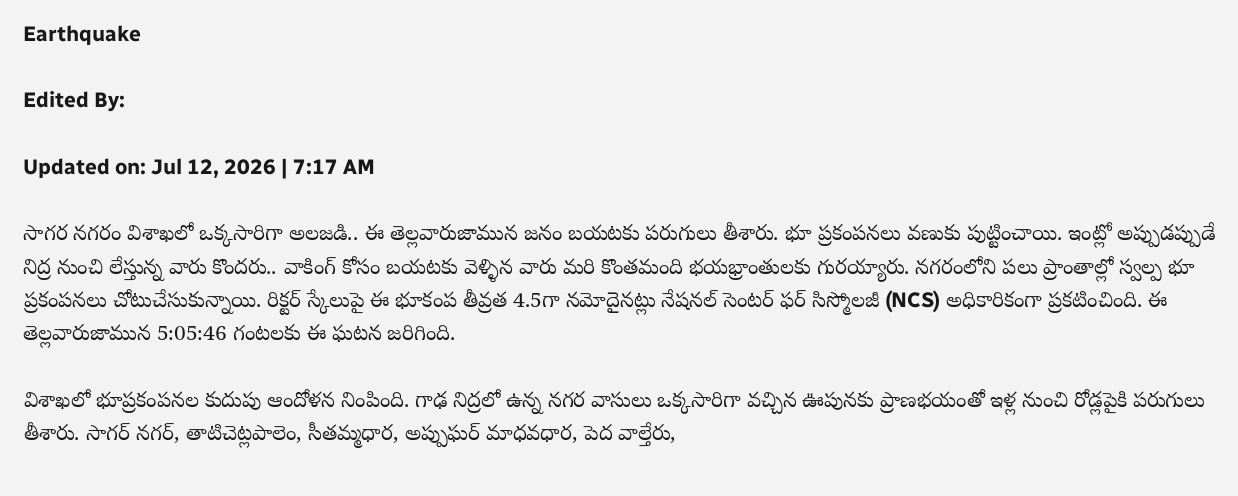Earthquake

Edited By:

Updated on: Jul 12, 2026 | 7:17 AM

సాగర నగరం విశాఖలో ఒక్కసారిగా అలజడి.. ఈ తెల్లవారుజామున జనం బయటకు పరుగులు తీశారు. భూ ప్రకంపనలు వణుకు పుట్టించాయి. ఇంట్లో అప్పుడప్పుడే నిద్ర నుంచి లేస్తున్న వారు కొందరు.. వాకింగ్ కోసం బయటకు వెళ్ళిన వారు మరి కొంతమంది భయభ్రాంతులకు గురయ్యారు. నగరంలోని పలు ప్రాంతాల్లో స్వల్ప భూ ప్రకంపనలు చోటుచేసుకున్నాయి. రిక్టర్ స్కేలుపై ఈ భూకంప తీవ్రత 4.5గా నమోదైనట్లు నేషనల్ సెంటర్ ఫర్ సిస్మోలజీ (NCS) అధికారికంగా ప్రకటించింది. ఈ తెల్లవారుజామున 5:05:46 గంటలకు ఈ ఘటన జరిగింది.

విశాఖలో భూప్రకంపనల కుదుపు ఆందోళన నింపింది. గాఢ నిద్రలో ఉన్న నగర వాసులు ఒక్కసారిగా వచ్చిన ఊపునకు ప్రాణభయంతో ఇళ్ల నుంచి రోడ్లపైకి పరుగులు తీశారు. సాగర్ నగర్, తాటిచెట్లపాలెం, సీతమ్మధార, అప్పుఘర్ మాధవధార, పెద వాల్తేరు,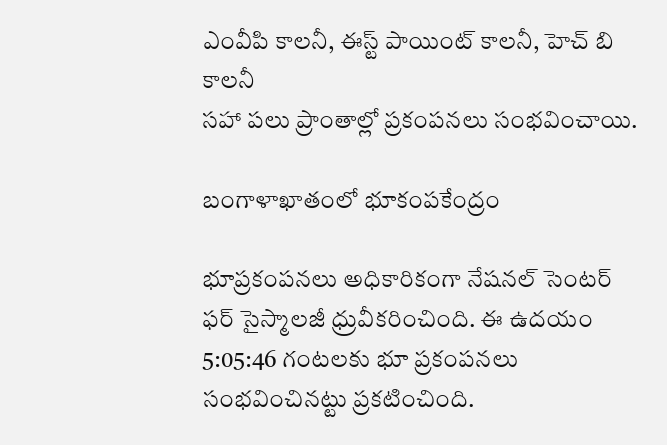ఎంవీపి కాలనీ, ఈస్ట్ పాయింట్ కాలనీ, హెచ్ బి కాలనీ
సహా పలు ప్రాంతాల్లో ప్రకంపనలు సంభవించాయి.

బంగాళాఖాతంలో భూకంపకేంద్రం

భూప్రకంపనలు అధికారికంగా నేషనల్ సెంటర్ ఫర్ సైస్మాలజీ ధ్రువీకరించింది. ఈ ఉదయం 5:05:46 గంటలకు భూ ప్రకంపనలు సంభవించినట్టు ప్రకటించింది.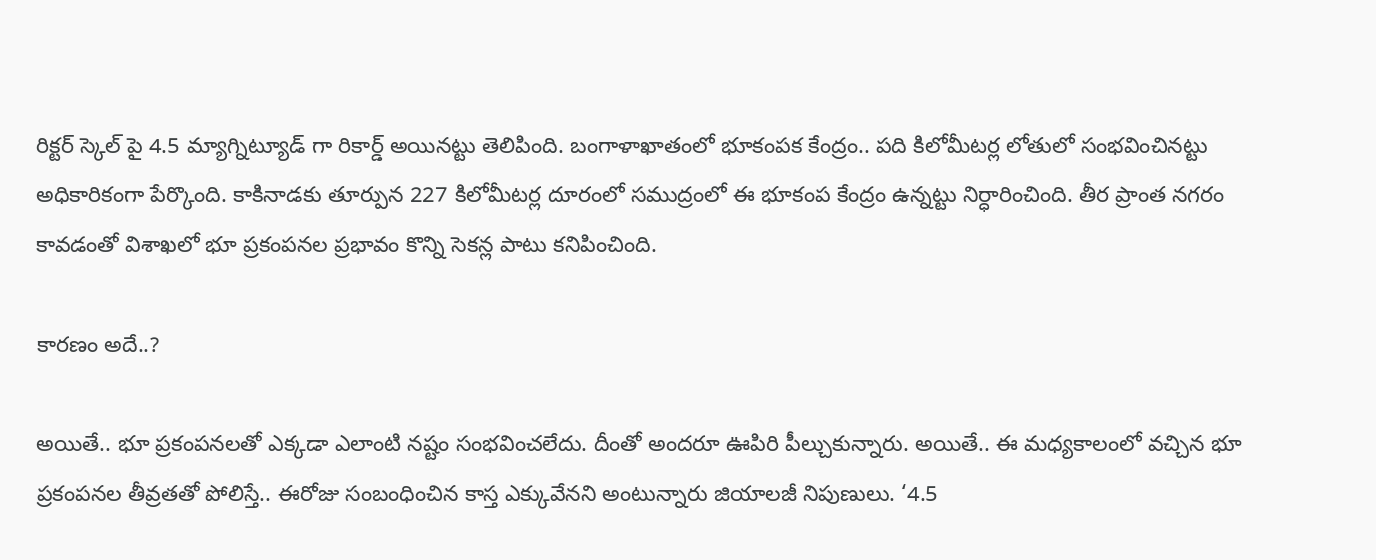రిక్టర్ స్కెల్ పై 4.5 మ్యాగ్నిట్యూడ్ గా రికార్డ్ అయినట్టు తెలిపింది. బంగాళాఖాతంలో భూకంపక కేంద్రం.. పది కిలోమీటర్ల లోతులో సంభవించినట్టు అధికారికంగా పేర్కొంది. కాకినాడకు తూర్పున 227 కిలోమీటర్ల దూరంలో సముద్రంలో ఈ భూకంప కేంద్రం ఉన్నట్టు నిర్ధారించింది. తీర ప్రాంత నగరం కావడంతో విశాఖలో భూ ప్రకంపనల ప్రభావం కొన్ని సెకన్ల పాటు కనిపించింది.

కారణం అదే..?

అయితే.. భూ ప్రకంపనలతో ఎక్కడా ఎలాంటి నష్టం సంభవించలేదు. దీంతో అందరూ ఊపిరి పీల్చుకున్నారు. అయితే.. ఈ మధ్యకాలంలో వచ్చిన భూ ప్రకంపనల తీవ్రతతో పోలిస్తే.. ఈరోజు సంబంధించిన కాస్త ఎక్కువేనని అంటున్నారు జియాలజీ నిపుణులు. ‘4.5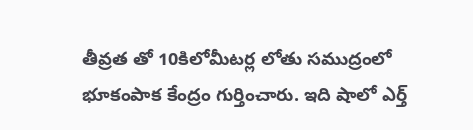తీవ్రత తో 10కిలోమీటర్ల లోతు సముద్రంలో భూకంపాక కేంద్రం గుర్తించారు. ఇది షాలో ఎర్త్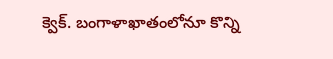క్వెక్. బంగాళాఖాతంలోనూ కొన్ని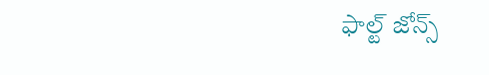ఫాల్ట్ జోన్స్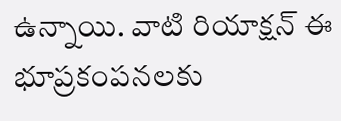ఉన్నాయి. వాటి రియాక్షన్ ఈ భూప్రకంపనలకు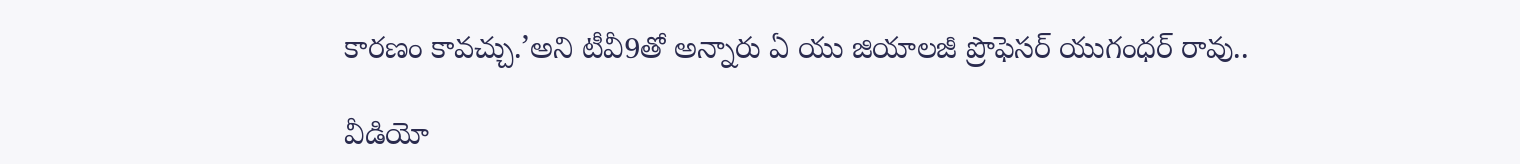కారణం కావచ్చు.’అని టీవీ9తో అన్నారు ఏ యు జియాలజీ ప్రొఫెసర్ యుగంధర్ రావు..

వీడియో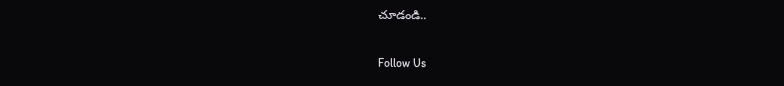చూడండి..

Follow Us